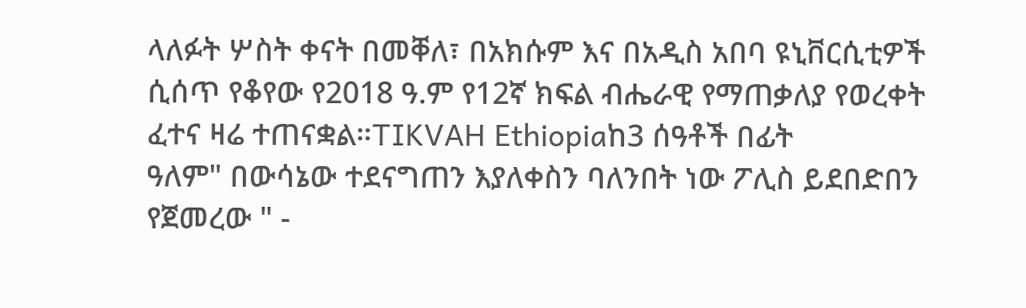ላለፉት ሦስት ቀናት በመቐለ፣ በአክሱም እና በአዲስ አበባ ዩኒቨርሲቲዎች ሲሰጥ የቆየው የ2018 ዓ.ም የ12ኛ ክፍል ብሔራዊ የማጠቃለያ የወረቀት ፈተና ዛሬ ተጠናቋል።TIKVAH Ethiopiaከ3 ሰዓቶች በፊት
ዓለም" በውሳኔው ተደናግጠን እያለቀስን ባለንበት ነው ፖሊስ ይደበድበን የጀመረው " -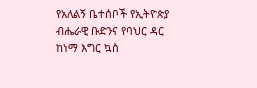የአለልኝ ቤተሰቦች የኢትዮጵያ ብሔራዊ ቡድንና የባህር ዳር ከነማ እግር ኳስ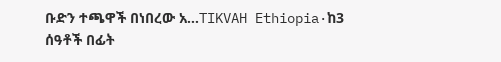ቡድን ተጫዋች በነበረው አ…TIKVAH Ethiopia·ከ3 ሰዓቶች በፊት